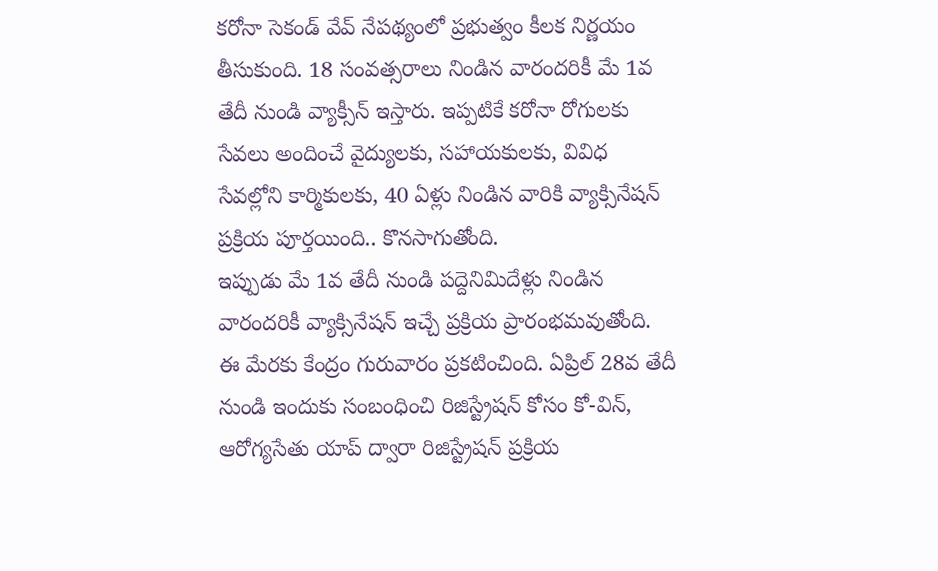కరోనా సెకండ్ వేవ్ నేపథ్యంలో ప్రభుత్వం కీలక నిర్ణయం తీసుకుంది. 18 సంవత్సరాలు నిండిన వారందరికీ మే 1వ తేదీ నుండి వ్యాక్సీన్ ఇస్తారు. ఇప్పటికే కరోనా రోగులకు సేవలు అందించే వైద్యులకు, సహాయకులకు, వివిధ సేవల్లోని కార్మికులకు, 40 ఏళ్లు నిండిన వారికి వ్యాక్సినేషన్ ప్రక్రియ పూర్తయింది.. కొనసాగుతోంది.
ఇప్పుడు మే 1వ తేదీ నుండి పద్దెనిమిదేళ్లు నిండిన వారందరికీ వ్యాక్సినేషన్ ఇచ్చే ప్రక్రియ ప్రారంభమవుతోంది. ఈ మేరకు కేంద్రం గురువారం ప్రకటించింది. ఏప్రిల్ 28వ తేదీ నుండి ఇందుకు సంబంధించి రిజిస్ట్రేషన్ కోసం కో-విన్, ఆరోగ్యసేతు యాప్ ద్వారా రిజిస్ట్రేషన్ ప్రక్రియ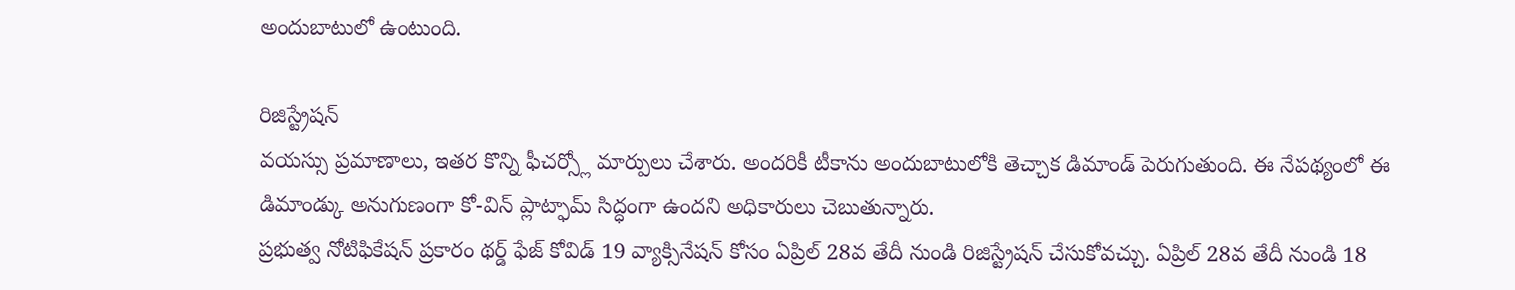అందుబాటులో ఉంటుంది.

రిజిస్ట్రేషన్
వయస్సు ప్రమాణాలు, ఇతర కొన్ని ఫీచర్స్లో మార్పులు చేశారు. అందరికీ టీకాను అందుబాటులోకి తెచ్చాక డిమాండ్ పెరుగుతుంది. ఈ నేపథ్యంలో ఈ డిమాండ్కు అనుగుణంగా కో-విన్ ప్లాట్ఫామ్ సిద్ధంగా ఉందని అధికారులు చెబుతున్నారు.
ప్రభుత్వ నోటిఫికేషన్ ప్రకారం థర్డ్ ఫేజ్ కోవిడ్ 19 వ్యాక్సినేషన్ కోసం ఏప్రిల్ 28వ తేదీ నుండి రిజిస్ట్రేషన్ చేసుకోవచ్చు. ఏప్రిల్ 28వ తేదీ నుండి 18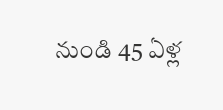నుండి 45 ఏళ్ల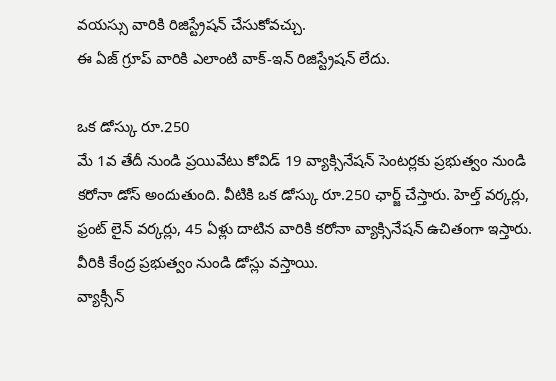వయస్సు వారికి రిజిస్ట్రేషన్ చేసుకోవచ్చు.
ఈ ఏజ్ గ్రూప్ వారికి ఎలాంటి వాక్-ఇన్ రిజిస్ట్రేషన్ లేదు.

ఒక డోస్కు రూ.250
మే 1వ తేదీ నుండి ప్రయివేటు కోవిడ్ 19 వ్యాక్సినేషన్ సెంటర్లకు ప్రభుత్వం నుండి కరోనా డోస్ అందుతుంది. వీటికి ఒక డోస్కు రూ.250 ఛార్జ్ చేస్తారు. హెల్త్ వర్కర్లు, ఫ్రంట్ లైన్ వర్కర్లు, 45 ఏళ్లు దాటిన వారికి కరోనా వ్యాక్సినేషన్ ఉచితంగా ఇస్తారు. వీరికి కేంద్ర ప్రభుత్వం నుండి డోస్లు వస్తాయి.
వ్యాక్సీన్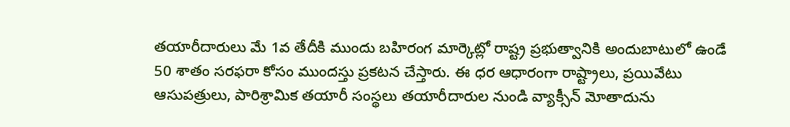తయారీదారులు మే 1వ తేదీకి ముందు బహిరంగ మార్కెట్లో రాష్ట్ర ప్రభుత్వానికి అందుబాటులో ఉండే 50 శాతం సరఫరా కోసం ముందస్తు ప్రకటన చేస్తారు. ఈ ధర ఆధారంగా రాష్ట్రాలు, ప్రయివేటు ఆసుపత్రులు, పారిశ్రామిక తయారీ సంస్థలు తయారీదారుల నుండి వ్యాక్సీన్ మోతాదును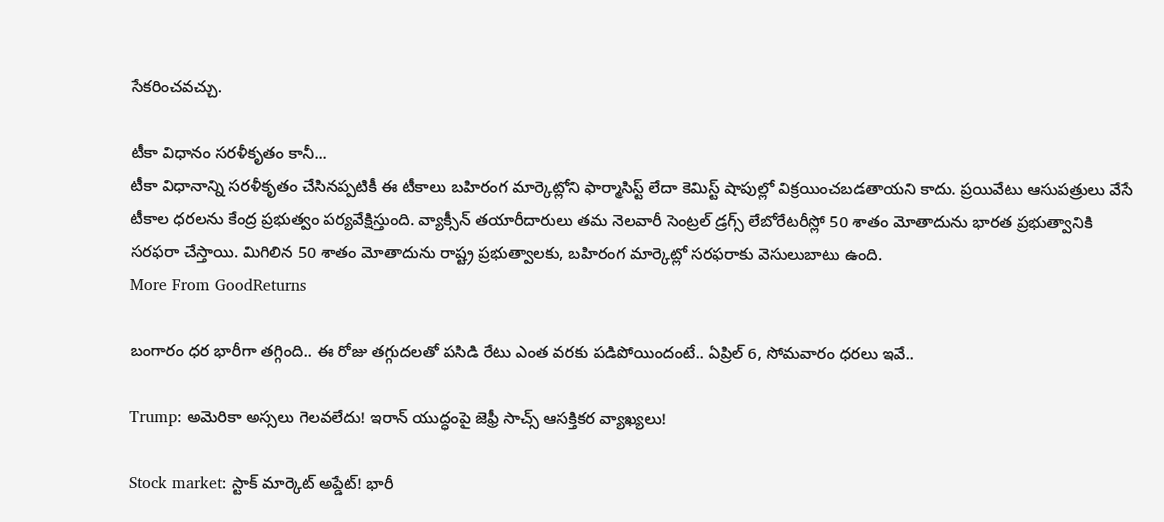సేకరించవచ్చు.

టీకా విధానం సరళీకృతం కానీ...
టీకా విధానాన్ని సరళీకృతం చేసినప్పటికీ ఈ టీకాలు బహిరంగ మార్కెట్లోని ఫార్మాసిస్ట్ లేదా కెమిస్ట్ షాపుల్లో విక్రయించబడతాయని కాదు. ప్రయివేటు ఆసుపత్రులు వేసే టీకాల ధరలను కేంద్ర ప్రభుత్వం పర్యవేక్షిస్తుంది. వ్యాక్సీన్ తయారీదారులు తమ నెలవారీ సెంట్రల్ డ్రగ్స్ లేబోరేటరీస్లో 50 శాతం మోతాదును భారత ప్రభుత్వానికి సరఫరా చేస్తాయి. మిగిలిన 50 శాతం మోతాదును రాష్ట్ర ప్రభుత్వాలకు, బహిరంగ మార్కెట్లో సరఫరాకు వెసులుబాటు ఉంది.
More From GoodReturns

బంగారం ధర భారీగా తగ్గింది.. ఈ రోజు తగ్గుదలతో పసిడి రేటు ఎంత వరకు పడిపోయిందంటే.. ఏప్రిల్ 6, సోమవారం ధరలు ఇవే..

Trump: అమెరికా అస్సలు గెలవలేదు! ఇరాన్ యుద్ధంపై జెఫ్రీ సాచ్స్ ఆసక్తికర వ్యాఖ్యలు!

Stock market: స్టాక్ మార్కెట్ అప్డేట్! భారీ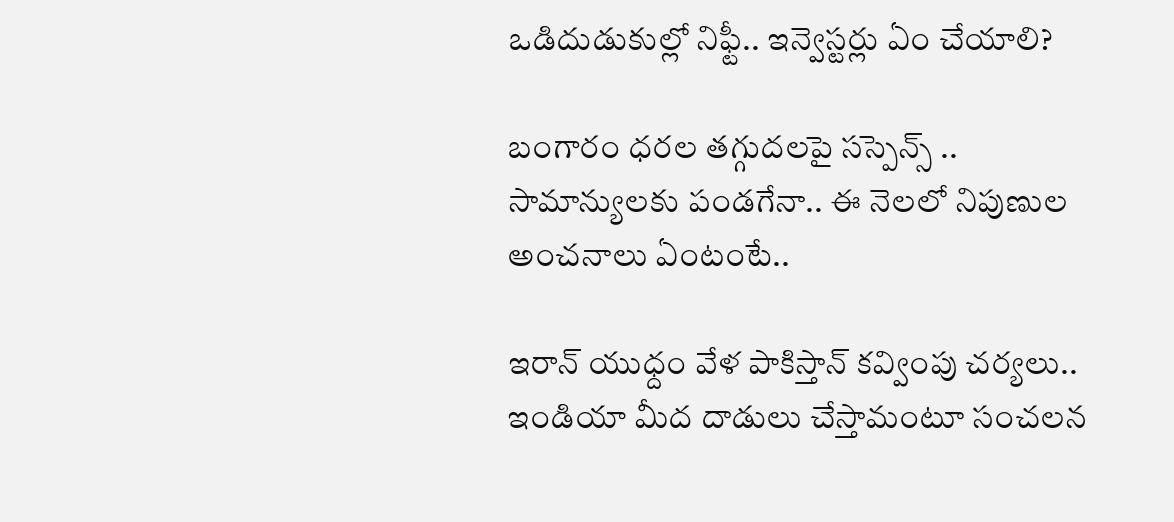ఒడిదుడుకుల్లో నిఫ్టీ.. ఇన్వెస్టర్లు ఏం చేయాలి?

బంగారం ధరల తగ్గుదలపై సస్పెన్స్ .. సామాన్యులకు పండగేనా.. ఈ నెలలో నిపుణుల అంచనాలు ఏంటంటే..

ఇరాన్ యుధ్దం వేళ పాకిస్తాన్ కవ్వింపు చర్యలు.. ఇండియా మీద దాడులు చేస్తామంటూ సంచలన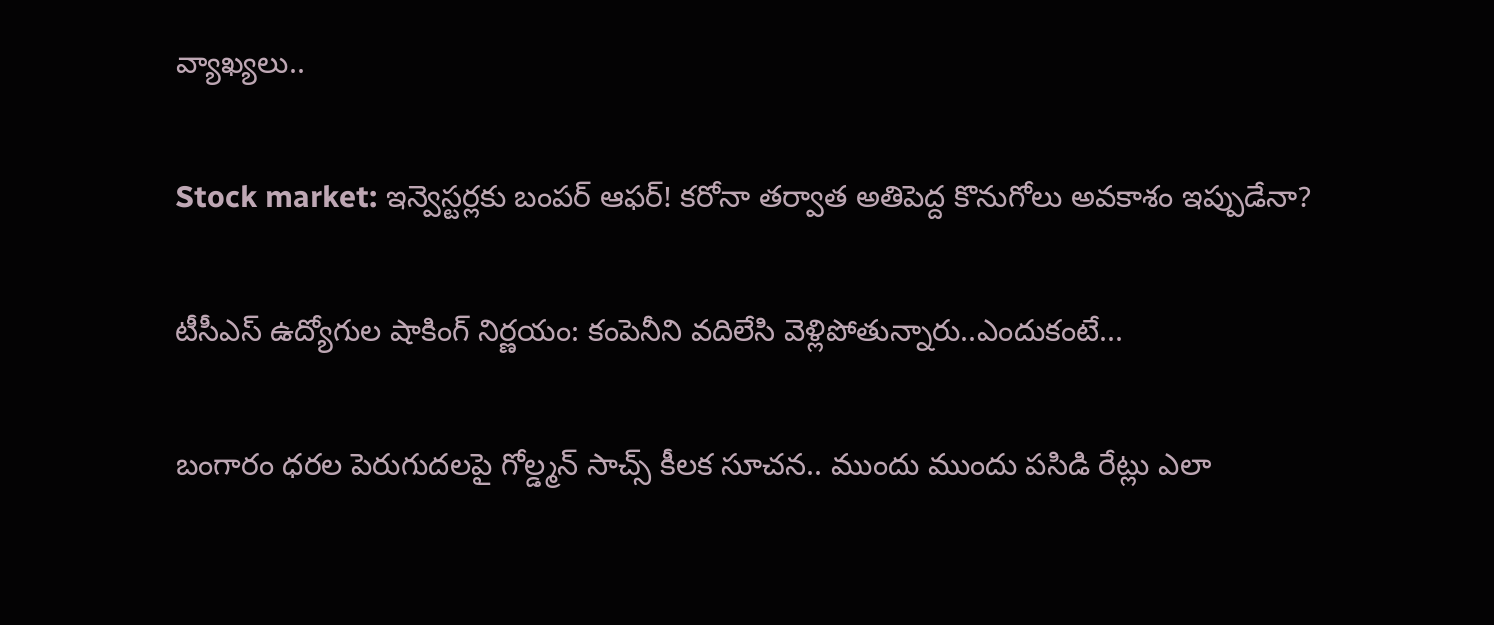వ్యాఖ్యలు..

Stock market: ఇన్వెస్టర్లకు బంపర్ ఆఫర్! కరోనా తర్వాత అతిపెద్ద కొనుగోలు అవకాశం ఇప్పుడేనా?

టీసీఎస్ ఉద్యోగుల షాకింగ్ నిర్ణయం: కంపెనీని వదిలేసి వెళ్లిపోతున్నారు..ఎందుకంటే...

బంగారం ధరల పెరుగుదలపై గోల్డ్మన్ సాచ్స్ కీలక సూచన.. ముందు ముందు పసిడి రేట్లు ఎలా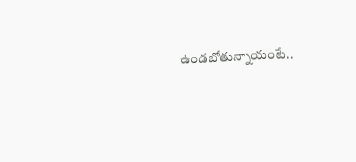ఉండబోతున్నాయంటే..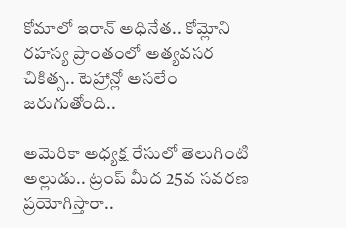కోమాలో ఇరాన్ అధినేత.. కోమ్లోని రహస్య ప్రాంతంలో అత్యవసర చికిత్స.. టెహ్రాన్లో అసలేం జరుగుతోంది..

అమెరికా అధ్యక్ష రేసులో తెలుగింటి అల్లుడు.. ట్రంప్ మీద 25వ సవరణ ప్రయోగిస్తారా..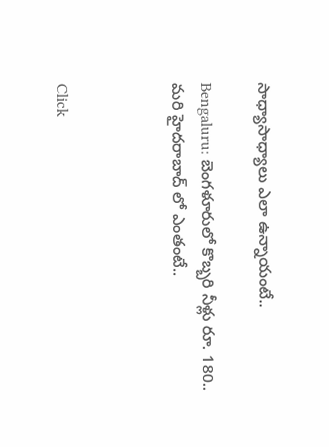సాధ్యాసాధ్యాలు ఎలా ఉన్నాయంటే..

Bengaluru: బెంగళూరులో కొబ్బరి నీళ్లు రూ. 180.. మరి హైదరాబాద్ లో ఎంతంటే..



Click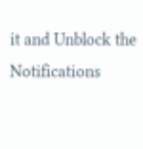it and Unblock the Notifications